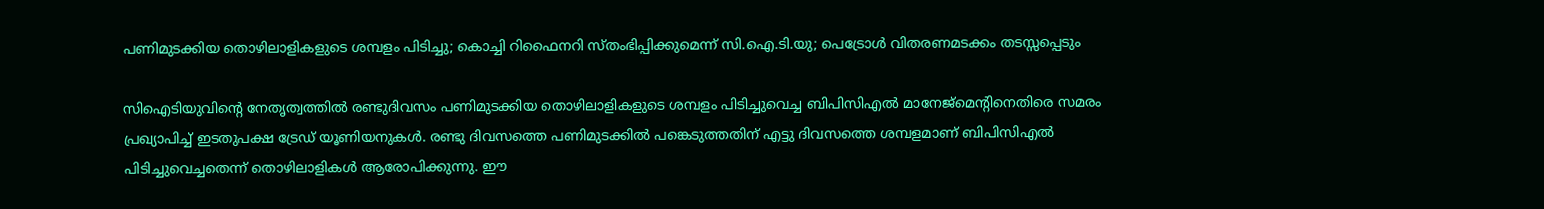പണിമുടക്കിയ തൊഴിലാളികളുടെ ശമ്പളം പിടിച്ചു; കൊച്ചി റിഫൈനറി സ്തംഭിപ്പിക്കുമെന്ന് സി.ഐ.ടി.യു; പെട്രോള്‍ വിതരണമടക്കം തടസ്സപ്പെടും

സിഐടിയുവിന്റെ നേതൃത്വത്തില്‍ രണ്ടുദിവസം പണിമുടക്കിയ തൊഴിലാളികളുടെ ശമ്പളം പിടിച്ചുവെച്ച ബിപിസിഎല്‍ മാനേജ്‌മെന്റിനെതിരെ സമരം പ്രഖ്യാപിച്ച് ഇടതുപക്ഷ ട്രേഡ് യൂണിയനുകള്‍. രണ്ടു ദിവസത്തെ പണിമുടക്കില്‍ പങ്കെടുത്തതിന് എട്ടു ദിവസത്തെ ശമ്പളമാണ് ബിപിസിഎല്‍ പിടിച്ചുവെച്ചതെന്ന് തൊഴിലാളികള്‍ ആരോപിക്കുന്നു. ഈ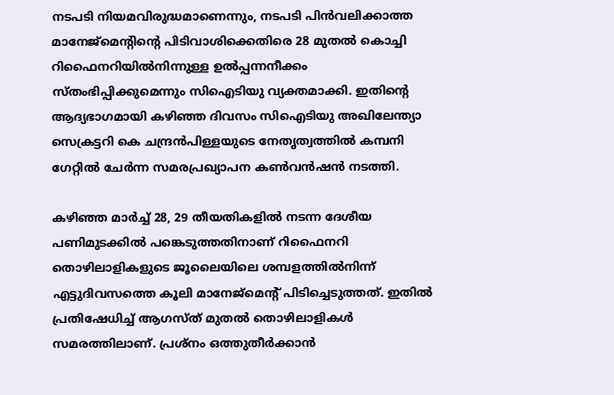നടപടി നിയമവിരുദ്ധമാണെന്നും, നടപടി പിന്‍വലിക്കാത്ത മാനേജ്മെന്റിന്റെ പിടിവാശിക്കെതിരെ 28 മുതല്‍ കൊച്ചി റിഫൈനറിയില്‍നിന്നുള്ള ഉല്‍പ്പന്നനീക്കം സ്തംഭിപ്പിക്കുമെന്നും സിഐടിയു വ്യക്തമാക്കി. ഇതിന്റെ ആദ്യഭാഗമായി കഴിഞ്ഞ ദിവസം സിഐടിയു അഖിലേന്ത്യാ സെക്രട്ടറി കെ ചന്ദ്രന്‍പിള്ളയുടെ നേതൃത്വത്തില്‍ കമ്പനി ഗേറ്റില്‍ ചേര്‍ന്ന സമരപ്രഖ്യാപന കണ്‍വന്‍ഷന്‍ നടത്തി.

കഴിഞ്ഞ മാര്‍ച്ച് 28, 29 തീയതികളില്‍ നടന്ന ദേശീയ പണിമുടക്കില്‍ പങ്കെടുത്തതിനാണ് റിഫൈനറി തൊഴിലാളികളുടെ ജൂലൈയിലെ ശമ്പളത്തില്‍നിന്ന് എട്ടുദിവസത്തെ കൂലി മാനേജ്മെന്റ് പിടിച്ചെടുത്തത്. ഇതില്‍ പ്രതിഷേധിച്ച് ആഗസ്ത് മുതല്‍ തൊഴിലാളികള്‍ സമരത്തിലാണ്. പ്രശ്നം ഒത്തുതീര്‍ക്കാന്‍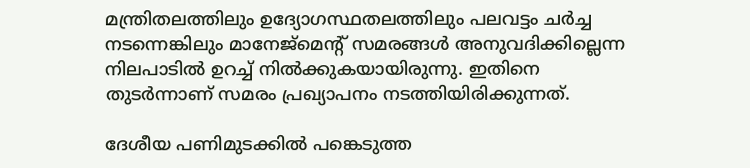മന്ത്രിതലത്തിലും ഉദ്യോഗസ്ഥതലത്തിലും പലവട്ടം ചര്‍ച്ച നടന്നെങ്കിലും മാനേജ്മെന്റ് സമരങ്ങള്‍ അനുവദിക്കില്ലെന്ന നിലപാടില്‍ ഉറച്ച് നില്‍ക്കുകയായിരുന്നു. ഇതിനെ തുടര്‍ന്നാണ് സമരം പ്രഖ്യാപനം നടത്തിയിരിക്കുന്നത്.

ദേശീയ പണിമുടക്കില്‍ പങ്കെടുത്ത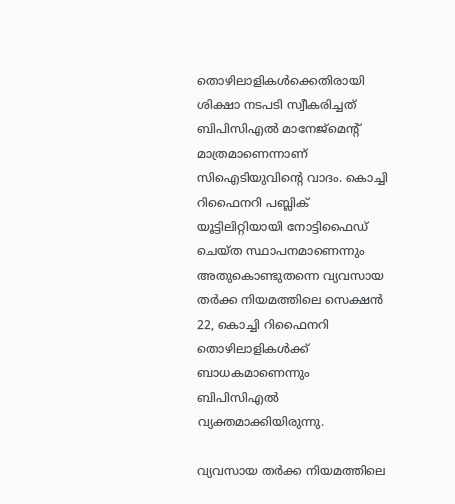തൊഴിലാളികള്‍ക്കെതിരായി ശിക്ഷാ നടപടി സ്വീകരിച്ചത് ബിപിസിഎല്‍ മാനേജ്‌മെന്റ് മാത്രമാണെന്നാണ് സിഐടിയുവിന്റെ വാദം. കൊച്ചി റിഫൈനറി പബ്ലിക് യൂട്ടിലിറ്റിയായി നോട്ടിഫൈഡ് ചെയ്ത സ്ഥാപനമാണെന്നും അതുകൊണ്ടുതന്നെ വ്യവസായ തര്‍ക്ക നിയമത്തിലെ സെക്ഷന്‍ 22, കൊച്ചി റിഫൈനറി തൊഴിലാളികള്‍ക്ക് ബാധകമാണെന്നും ബിപിസിഎല്‍ വ്യക്തമാക്കിയിരുന്നു.

വ്യവസായ തര്‍ക്ക നിയമത്തിലെ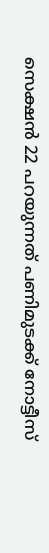സെക്ഷന്‍ 22 പറയുന്നത് പണിമുടക്ക് നോട്ടീസ്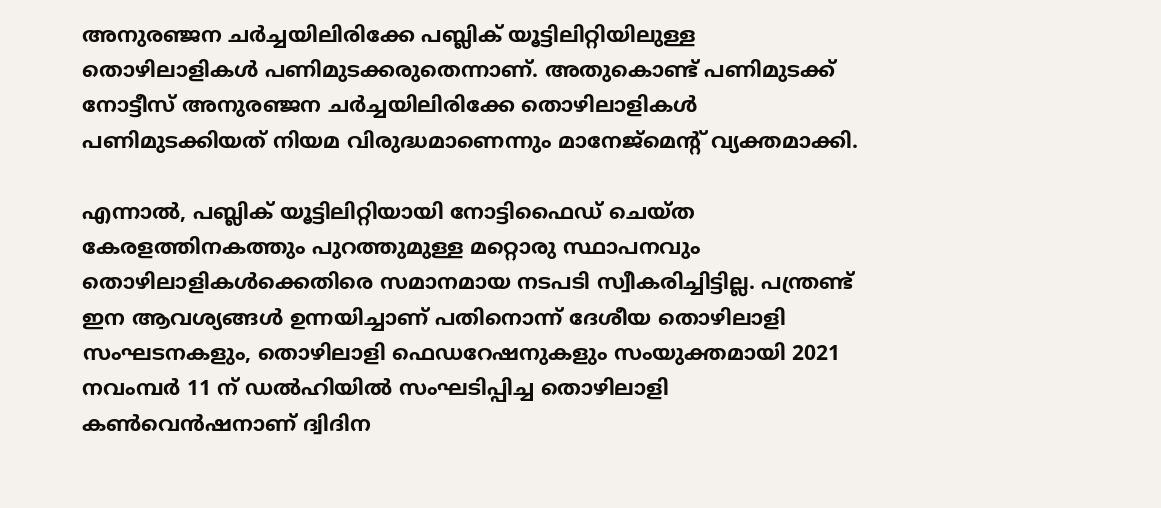അനുരഞ്ജന ചര്‍ച്ചയിലിരിക്കേ പബ്ലിക് യൂട്ടിലിറ്റിയിലുള്ള തൊഴിലാളികള്‍ പണിമുടക്കരുതെന്നാണ്. അതുകൊണ്ട് പണിമുടക്ക് നോട്ടീസ് അനുരഞ്ജന ചര്‍ച്ചയിലിരിക്കേ തൊഴിലാളികള്‍ പണിമുടക്കിയത് നിയമ വിരുദ്ധമാണെന്നും മാനേജ്‌മെന്റ് വ്യക്തമാക്കി.

എന്നാല്‍, പബ്ലിക് യൂട്ടിലിറ്റിയായി നോട്ടിഫൈഡ് ചെയ്ത കേരളത്തിനകത്തും പുറത്തുമുള്ള മറ്റൊരു സ്ഥാപനവും തൊഴിലാളികള്‍ക്കെതിരെ സമാനമായ നടപടി സ്വീകരിച്ചിട്ടില്ല. പന്ത്രണ്ട് ഇന ആവശ്യങ്ങള്‍ ഉന്നയിച്ചാണ് പതിനൊന്ന് ദേശീയ തൊഴിലാളി സംഘടനകളും, തൊഴിലാളി ഫെഡറേഷനുകളും സംയുക്തമായി 2021 നവംമ്പര്‍ 11 ന് ഡല്‍ഹിയില്‍ സംഘടിപ്പിച്ച തൊഴിലാളി കണ്‍വെന്‍ഷനാണ് ദ്വിദിന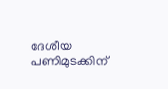ദേശീയ പണിമുടക്കിന്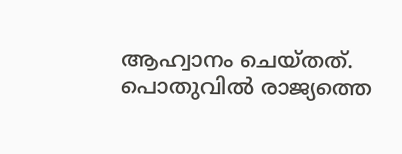ആഹ്വാനം ചെയ്തത്.
പൊതുവില്‍ രാജ്യത്തെ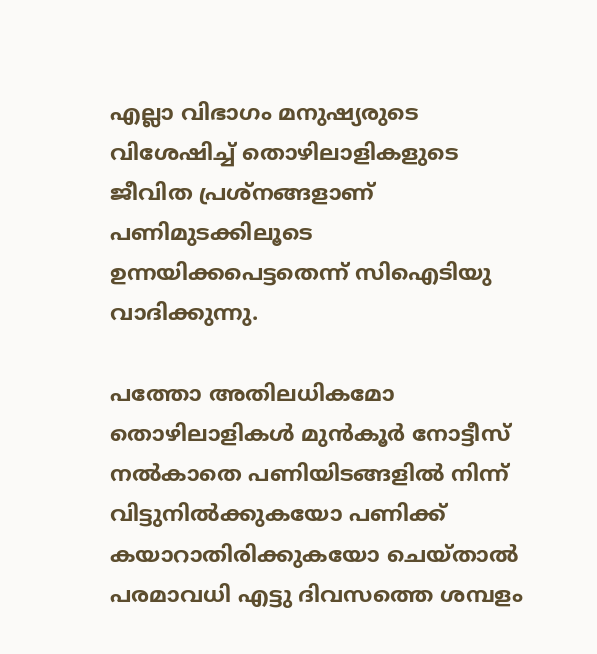എല്ലാ വിഭാഗം മനുഷ്യരുടെ വിശേഷിച്ച് തൊഴിലാളികളുടെ ജീവിത പ്രശ്‌നങ്ങളാണ് പണിമുടക്കിലൂടെ ഉന്നയിക്കപെട്ടതെന്ന് സിഐടിയു വാദിക്കുന്നു.

പത്തോ അതിലധികമോ തൊഴിലാളികള്‍ മുന്‍കൂര്‍ നോട്ടീസ് നല്‍കാതെ പണിയിടങ്ങളില്‍ നിന്ന് വിട്ടുനില്‍ക്കുകയോ പണിക്ക് കയാറാതിരിക്കുകയോ ചെയ്താല്‍ പരമാവധി എട്ടു ദിവസത്തെ ശമ്പളം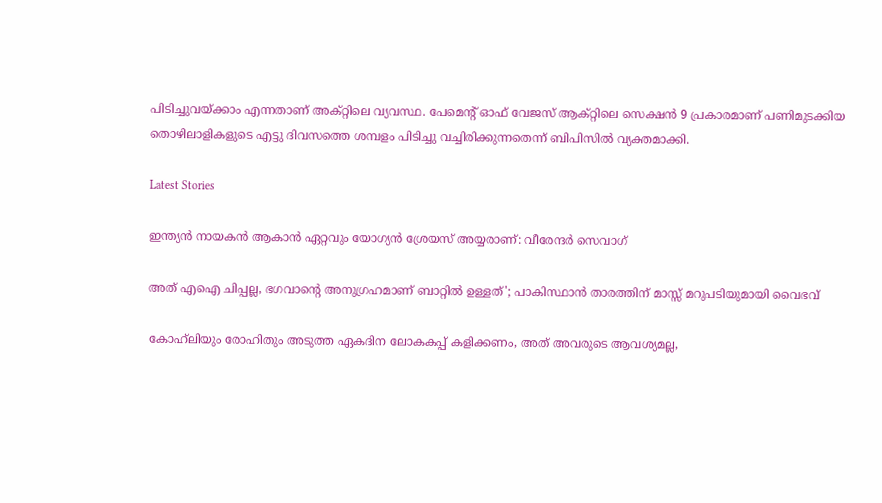പിടിച്ചുവയ്ക്കാം എന്നതാണ് അക്റ്റിലെ വ്യവസ്ഥ. പേമെന്റ് ഓഫ് വേജസ് ആക്റ്റിലെ സെക്ഷന്‍ 9 പ്രകാരമാണ് പണിമുടക്കിയ തൊഴിലാളികളുടെ എട്ടു ദിവസത്തെ ശമ്പളം പിടിച്ചു വച്ചിരിക്കുന്നതെന്ന് ബിപിസില്‍ വ്യക്തമാക്കി.

Latest Stories

ഇന്ത്യൻ നായകൻ ആകാൻ ഏറ്റവും യോഗ്യൻ ശ്രേയസ് അയ്യരാണ്: വീരേന്ദര്‍ സെവാഗ്

അത് എഐ ചിപ്പല്ല, ഭഗവാന്റെ അനുഗ്രഹമാണ് ബാറ്റിൽ ഉള്ളത്'; പാകിസ്ഥാൻ താരത്തിന് മാസ്സ് മറുപടിയുമായി വൈഭവ്

കോഹ്‌ലിയും രോഹിതും അടുത്ത ഏകദിന ലോകകപ്പ് കളിക്കണം, അത് അവരുടെ ആവശ്യമല്ല,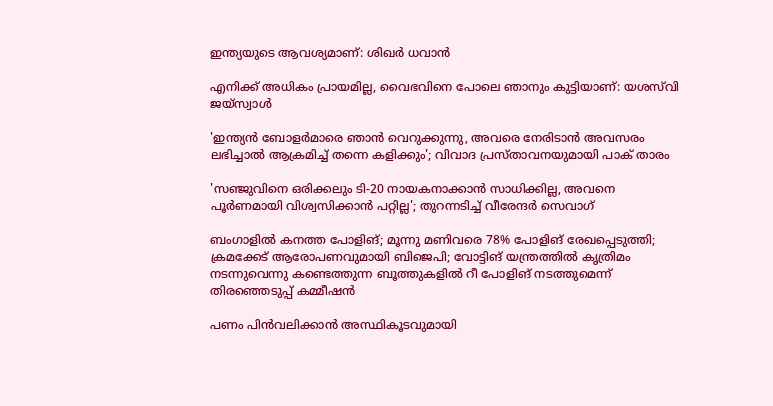ഇന്ത്യയുടെ ആവശ്യമാണ്: ശിഖർ ധവാൻ

എനിക്ക് അധികം പ്രായമില്ല, വൈഭവിനെ പോലെ ഞാനും കുട്ടിയാണ്: യശസ്‌വി ജയ്‌സ്വാൾ

'ഇന്ത്യൻ ബോളർമാരെ ഞാൻ വെറുക്കുന്നു, അവരെ നേരിടാൻ അവസരം ലഭിച്ചാൽ ആക്രമിച്ച് തന്നെ കളിക്കും'; വിവാദ പ്രസ്താവനയുമായി പാക് താരം

'സഞ്ജുവിനെ ഒരിക്കലും ടി-20 നായകനാക്കാൻ സാധിക്കില്ല, അവനെ പൂർണമായി വിശ്വസിക്കാൻ പറ്റില്ല'; തുറന്നടിച്ച് വീരേന്ദര്‍ സെവാഗ്

ബംഗാളില്‍ കനത്ത പോളിങ്; മൂന്നു മണിവരെ 78% പോളിങ് രേഖപ്പെടുത്തി; ക്രമക്കേട് ആരോപണവുമായി ബിജെപി; വോട്ടിങ് യന്ത്രത്തില്‍ കൃത്രിമം നടന്നുവെന്നു കണ്ടെത്തുന്ന ബൂത്തുകളില്‍ റീ പോളിങ് നടത്തുമെന്ന് തിരഞ്ഞെടുപ്പ് കമ്മീഷന്‍

പണം പിന്‍വലിക്കാന്‍ അസ്ഥികൂടവുമായി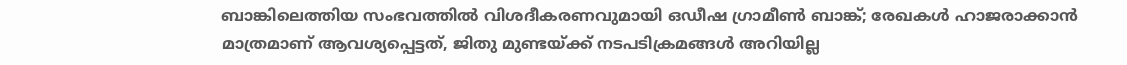ബാങ്കിലെത്തിയ സംഭവത്തില്‍ വിശദീകരണവുമായി ഒഡീഷ ഗ്രാമീണ്‍ ബാങ്ക്; രേഖകള്‍ ഹാജരാക്കാന്‍ മാത്രമാണ് ആവശ്യപ്പെട്ടത്, ജിതു മുണ്ടയ്ക്ക് നടപടിക്രമങ്ങള്‍ അറിയില്ല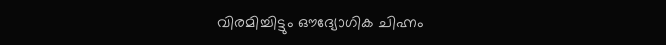വിരമിച്ചിട്ടും ഔദ്യോഗിക ചിഹ്നം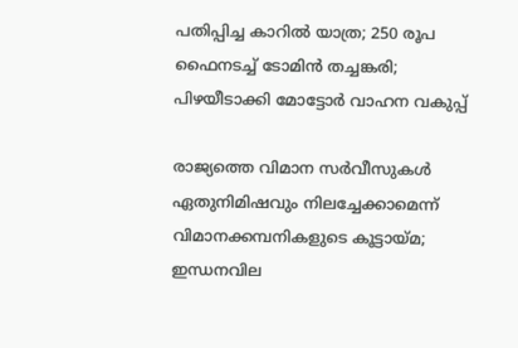പതിപ്പിച്ച കാറിൽ യാത്ര; 250 രൂപ ഫൈനടച്ച് ടോമിൻ ത‍ച്ചങ്കരി; പിഴയീ‌ടാക്കി മോട്ടോർ വാഹന വകുപ്പ്

രാജ്യത്തെ വിമാന സര്‍വീസുകള്‍ ഏതുനിമിഷവും നിലച്ചേക്കാമെന്ന് വിമാനക്കമ്പനികളുടെ കൂട്ടായ്മ; ഇന്ധനവില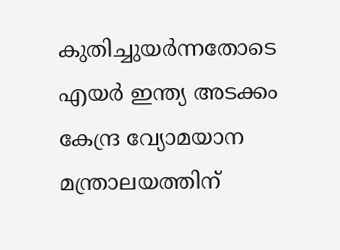കുതിച്ചുയര്‍ന്നതോടെ എയര്‍ ഇന്ത്യ അടക്കം കേന്ദ്ര വ്യോമയാന മന്ത്രാലയത്തിന്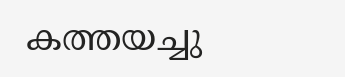കത്തയച്ചു